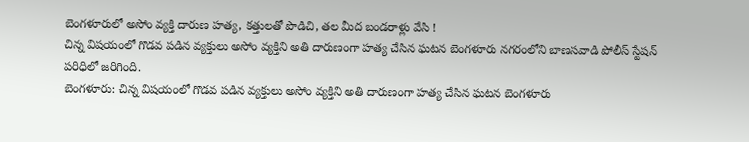బెంగళూరులో అసోం వ్యక్తి దారుణ హత్య, కత్తులతో పొడిచి, తల మీద బండరాళ్లు వేసి !
చిన్న విషయంలో గొడవ పడిన వ్యక్తులు అసోం వ్యక్తిని అతి దారుణంగా హత్య చేసిన ఘటన బెంగళూరు నగరంలోని బాణసవాడి పోలీస్ స్టేషన్ పరిధిలో జరిగింది.
బెంగళూరు: చిన్న విషయంలో గొడవ పడిన వ్యక్తులు అసోం వ్యక్తిని అతి దారుణంగా హత్య చేసిన ఘటన బెంగళూరు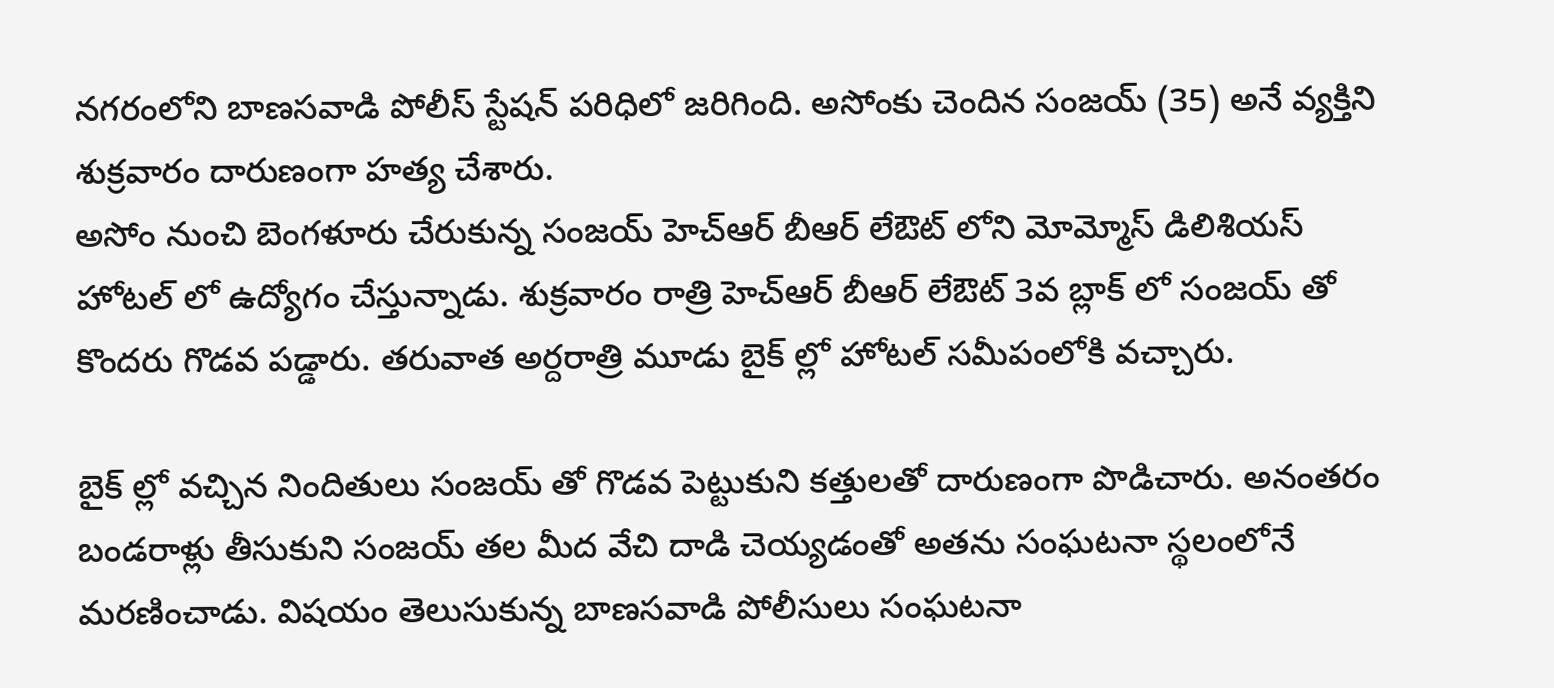నగరంలోని బాణసవాడి పోలీస్ స్టేషన్ పరిధిలో జరిగింది. అసోంకు చెందిన సంజయ్ (35) అనే వ్యక్తిని శుక్రవారం దారుణంగా హత్య చేశారు.
అసోం నుంచి బెంగళూరు చేరుకున్న సంజయ్ హెచ్ఆర్ బీఆర్ లేఔట్ లోని మోమ్మోస్ డిలిశియస్ హోటల్ లో ఉద్యోగం చేస్తున్నాడు. శుక్రవారం రాత్రి హెచ్ఆర్ బీఆర్ లేఔట్ 3వ బ్లాక్ లో సంజయ్ తో కొందరు గొడవ పడ్డారు. తరువాత అర్దరాత్రి మూడు బైక్ ల్లో హోటల్ సమీపంలోకి వచ్చారు.

బైక్ ల్లో వచ్చిన నిందితులు సంజయ్ తో గొడవ పెట్టుకుని కత్తులతో దారుణంగా పొడిచారు. అనంతరం బండరాళ్లు తీసుకుని సంజయ్ తల మీద వేచి దాడి చెయ్యడంతో అతను సంఘటనా స్థలంలోనే మరణించాడు. విషయం తెలుసుకున్న బాణసవాడి పోలీసులు సంఘటనా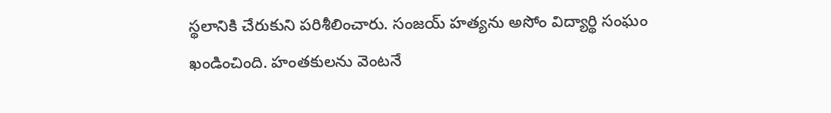స్థలానికి చేరుకుని పరిశీలించారు. సంజయ్ హత్యను అసోం విద్యార్థి సంఘం ఖండించింది. హంతకులను వెంటనే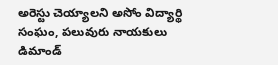అరెస్టు చెయ్యాలని అసోం విద్యార్థి సంఘం, పలువురు నాయకులు డిమాండ్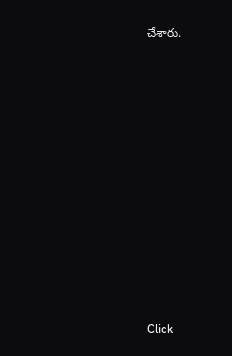చేశారు.












Click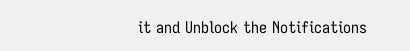it and Unblock the Notifications